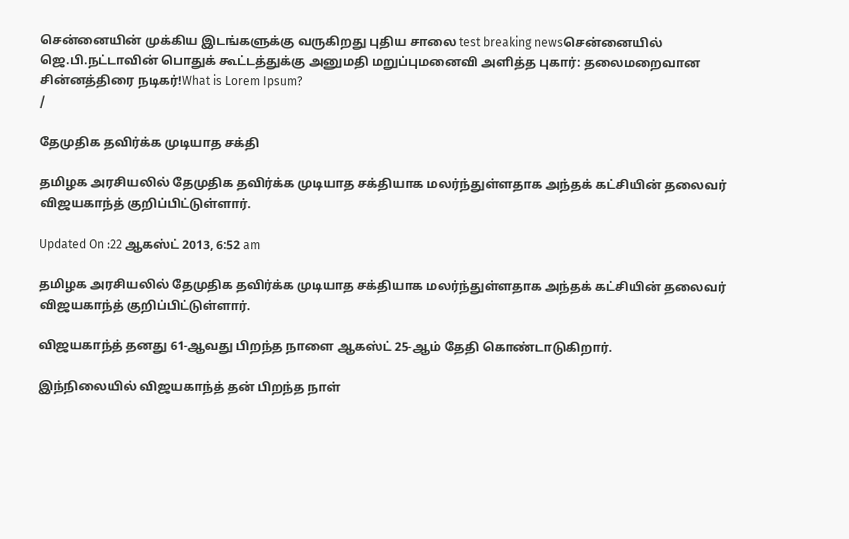சென்னையின் முக்கிய இடங்களுக்கு வருகிறது புதிய சாலை test breaking newsசென்னையில் ஜெ.பி.நட்டாவின் பொதுக் கூட்டத்துக்கு அனுமதி மறுப்புமனைவி அளித்த புகார்: தலைமறைவான சின்னத்திரை நடிகர்!What is Lorem Ipsum?
/

தேமுதிக தவிர்க்க முடியாத சக்தி

தமிழக அரசியலில் தேமுதிக தவிர்க்க முடியாத சக்தியாக மலர்ந்துள்ளதாக அந்தக் கட்சியின் தலைவர் விஜயகாந்த் குறிப்பிட்டுள்ளார்.

Updated On :22 ஆகஸ்ட் 2013, 6:52 am

தமிழக அரசியலில் தேமுதிக தவிர்க்க முடியாத சக்தியாக மலர்ந்துள்ளதாக அந்தக் கட்சியின் தலைவர் விஜயகாந்த் குறிப்பிட்டுள்ளார்.

விஜயகாந்த் தனது 61-ஆவது பிறந்த நாளை ஆகஸ்ட் 25-ஆம் தேதி கொண்டாடுகிறார்.

இந்நிலையில் விஜயகாந்த் தன் பிறந்த நாள்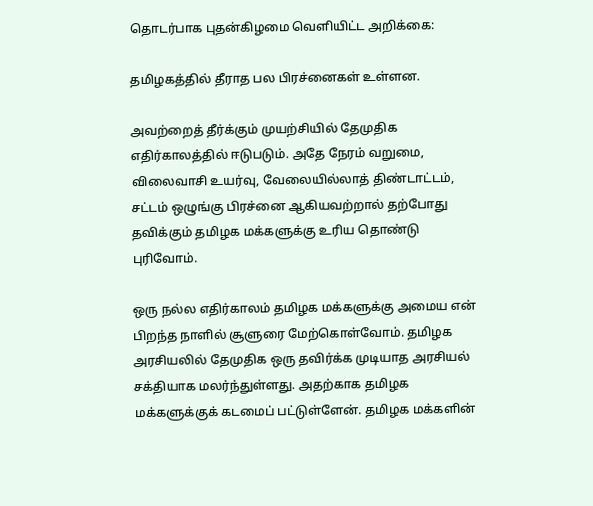தொடர்பாக புதன்கிழமை வெளியிட்ட அறிக்கை:

தமிழகத்தில் தீராத பல பிரச்னைகள் உள்ளன.

அவற்றைத் தீர்க்கும் முயற்சியில் தேமுதிக எதிர்காலத்தில் ஈடுபடும். அதே நேரம் வறுமை, விலைவாசி உயர்வு, வேலையில்லாத் திண்டாட்டம், சட்டம் ஒழுங்கு பிரச்னை ஆகியவற்றால் தற்போது தவிக்கும் தமிழக மக்களுக்கு உரிய தொண்டு புரிவோம்.

ஒரு நல்ல எதிர்காலம் தமிழக மக்களுக்கு அமைய என் பிறந்த நாளில் சூளுரை மேற்கொள்வோம். தமிழக அரசியலில் தேமுதிக ஒரு தவிர்க்க முடியாத அரசியல் சக்தியாக மலர்ந்துள்ளது. அதற்காக தமிழக மக்களுக்குக் கடமைப் பட்டுள்ளேன். தமிழக மக்களின்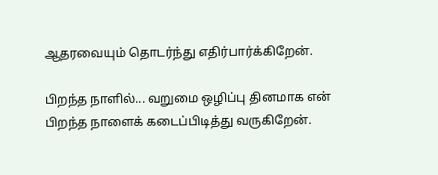ஆதரவையும் தொடர்ந்து எதிர்பார்க்கிறேன்.

பிறந்த நாளில்... வறுமை ஒழிப்பு தினமாக என் பிறந்த நாளைக் கடைப்பிடித்து வருகிறேன்.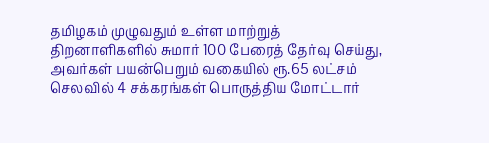தமிழகம் முழுவதும் உள்ள மாற்றுத் திறனாளிகளில் சுமார் 100 பேரைத் தேர்வு செய்து, அவர்கள் பயன்பெறும் வகையில் ரூ.65 லட்சம் செலவில் 4 சக்கரங்கள் பொருத்திய மோட்டார்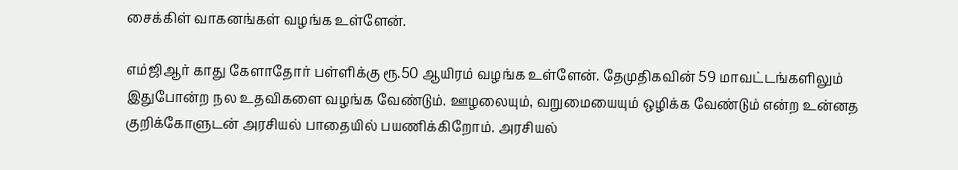சைக்கிள் வாகனங்கள் வழங்க உள்ளேன்.

எம்ஜிஆர் காது கேளாதோர் பள்ளிக்கு ரூ.50 ஆயிரம் வழங்க உள்ளேன். தேமுதிகவின் 59 மாவட்டங்களிலும் இதுபோன்ற நல உதவிகளை வழங்க வேண்டும். ஊழலையும், வறுமையையும் ஒழிக்க வேண்டும் என்ற உன்னத குறிக்கோளுடன் அரசியல் பாதையில் பயணிக்கிறோம். அரசியல்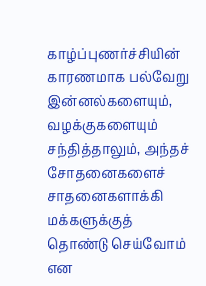காழ்ப்புணர்ச்சியின் காரணமாக பல்வேறு இன்னல்களையும், வழக்குகளையும் சந்தித்தாலும், அந்தச் சோதனைகளைச் சாதனைகளாக்கி மக்களுக்குத் தொண்டு செய்வோம் என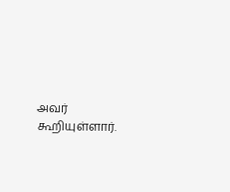அவர் கூறியுள்ளார்.